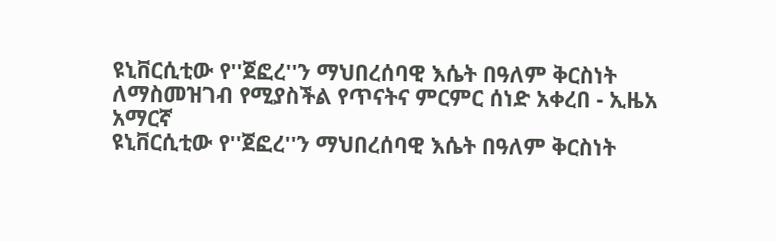ዩኒቨርሲቲው የ''ጀፎረ''ን ማህበረሰባዊ እሴት በዓለም ቅርስነት ለማስመዝገብ የሚያስችል የጥናትና ምርምር ሰነድ አቀረበ - ኢዜአ አማርኛ
ዩኒቨርሲቲው የ''ጀፎረ''ን ማህበረሰባዊ እሴት በዓለም ቅርስነት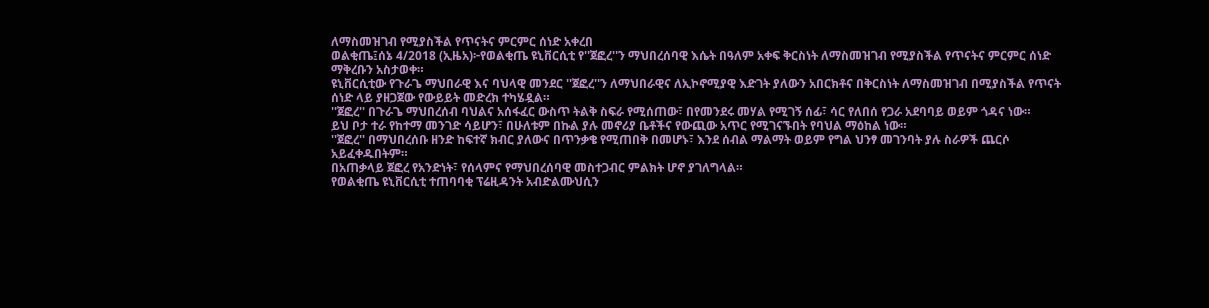ለማስመዝገብ የሚያስችል የጥናትና ምርምር ሰነድ አቀረበ
ወልቂጤ፤ሰኔ 4/2018 (ኢዜአ)፦የወልቂጤ ዩኒቨርሲቲ የ''ጀፎረ''ን ማህበረሰባዊ እሴት በዓለም አቀፍ ቅርስነት ለማስመዝገብ የሚያስችል የጥናትና ምርምር ሰነድ ማቅረቡን አስታወቀ።
ዩኒቨርሲቲው የጉራጌ ማህበራዊ እና ባህላዊ መንደር ''ጀፎረ''ን ለማህበራዊና ለኢኮኖሚያዊ እድገት ያለውን አበርክቶና በቅርስነት ለማስመዝገብ በሚያስችል የጥናት ሰነድ ላይ ያዘጋጀው የውይይት መድረክ ተካሄዷል።
''ጀፎረ'' በጉራጌ ማህበረሰብ ባህልና አሰፋፈር ውስጥ ትልቅ ስፍራ የሚሰጠው፣ በየመንደሩ መሃል የሚገኝ ሰፊ፣ ሳር የለበሰ የጋራ አደባባይ ወይም ጎዳና ነው።
ይህ ቦታ ተራ የከተማ መንገድ ሳይሆን፣ በሁለቱም በኩል ያሉ መኖሪያ ቤቶችና የውጪው አጥር የሚገናኙበት የባህል ማዕከል ነው።
''ጀፎረ'' በማህበረሰቡ ዘንድ ከፍተኛ ክብር ያለውና በጥንቃቄ የሚጠበቅ በመሆኑ፣ እንደ ሰብል ማልማት ወይም የግል ህንፃ መገንባት ያሉ ስራዎች ጨርሶ አይፈቀዱበትም።
በአጠቃላይ ጀፎረ የአንድነት፣ የሰላምና የማህበረሰባዊ መስተጋብር ምልክት ሆኖ ያገለግላል።
የወልቂጤ ዩኒቨርሲቲ ተጠባባቂ ፕሬዚዳንት አብድልሙህሲን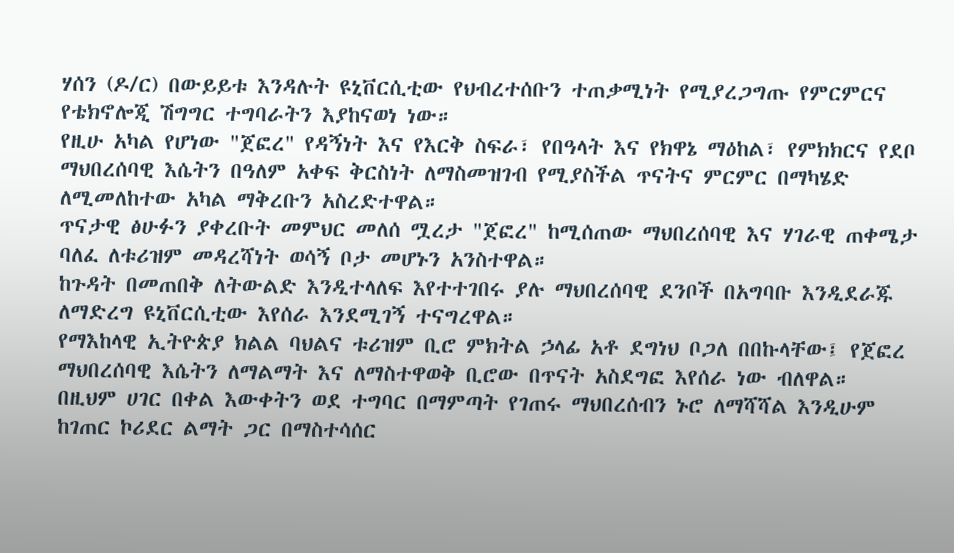ሃሰን (ዶ/ር) በውይይቱ እንዳሉት ዩኒቨርሲቲው የህብረተሰቡን ተጠቃሚነት የሚያረጋግጡ የምርምርና የቴክኖሎጂ ሽግግር ተግባራትን እያከናወነ ነው።
የዚሁ አካል የሆነው "ጀፎረ" የዳኝነት እና የእርቅ ስፍራ፣ የበዓላት እና የክዋኔ ማዕከል፣ የምክክርና የደቦ ማህበረሰባዊ እሴትን በዓለም አቀፍ ቅርስነት ለማስመዝገብ የሚያስችል ጥናትና ምርምር በማካሄድ ለሚመለከተው አካል ማቅረቡን አስረድተዋል።
ጥናታዊ ፅሁፉን ያቀረቡት መምህር መለሰ ሟረታ "ጀፎረ" ከሚሰጠው ማህበረሰባዊ እና ሃገራዊ ጠቀሜታ ባለፈ ለቱሪዝም መዳረሻነት ወሳኝ ቦታ መሆኑን አንስተዋል።
ከጉዳት በመጠበቅ ለትውልድ እንዲተላለፍ እየተተገበሩ ያሉ ማህበረሰባዊ ደንቦች በአግባቡ እንዲደራጁ ለማድረግ ዩኒቨርሲቲው እየሰራ እንደሚገኝ ተናግረዋል።
የማእከላዊ ኢትዮጵያ ክልል ባህልና ቱሪዝም ቢሮ ምክትል ኃላፊ አቶ ደግነህ ቦጋለ በበኩላቸው፤ የጀፎረ ማህበረሰባዊ እሴትን ለማልማት እና ለማስተዋወቅ ቢሮው በጥናት አስደግፎ እየሰራ ነው ብለዋል።
በዚህም ሀገር በቀል እውቀትን ወደ ተግባር በማምጣት የገጠሩ ማህበረሰብን ኑሮ ለማሻሻል እንዲሁም ከገጠር ኮሪደር ልማት ጋር በማስተሳሰር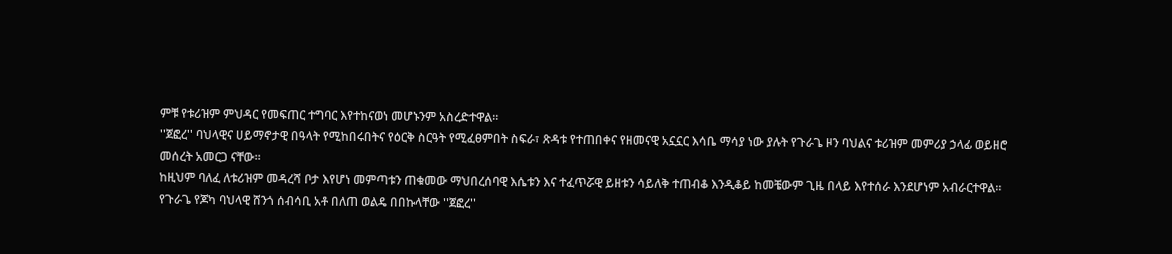ምቹ የቱሪዝም ምህዳር የመፍጠር ተግባር እየተከናወነ መሆኑንም አስረድተዋል።
''ጀፎረ'' ባህላዊና ሀይማኖታዊ በዓላት የሚከበሩበትና የዕርቅ ስርዓት የሚፈፀምበት ስፍራ፣ ጽዳቱ የተጠበቀና የዘመናዊ አኗኗር እሳቤ ማሳያ ነው ያሉት የጉራጌ ዞን ባህልና ቱሪዝም መምሪያ ኃላፊ ወይዘሮ መሰረት አመርጋ ናቸው፡፡
ከዚህም ባለፈ ለቱሪዝም መዳረሻ ቦታ እየሆነ መምጣቱን ጠቁመው ማህበረሰባዊ እሴቱን እና ተፈጥሯዊ ይዘቱን ሳይለቅ ተጠብቆ እንዲቆይ ከመቼውም ጊዜ በላይ እየተሰራ እንደሆነም አብራርተዋል።
የጉራጌ የጆካ ባህላዊ ሸንጎ ሰብሳቢ አቶ በለጠ ወልዴ በበኩላቸው ''ጀፎረ''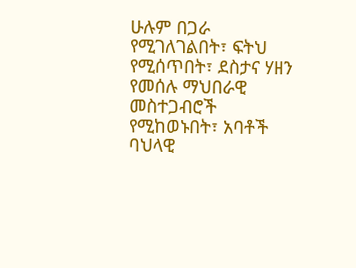ሁሉም በጋራ የሚገለገልበት፣ ፍትህ የሚሰጥበት፣ ደስታና ሃዘን የመሰሉ ማህበራዊ መስተጋብሮች የሚከወኑበት፣ አባቶች ባህላዊ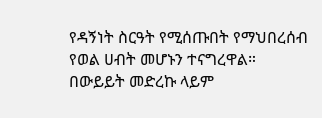የዳኝነት ስርዓት የሚሰጡበት የማህበረሰብ የወል ሀብት መሆኑን ተናግረዋል።
በውይይት መድረኩ ላይም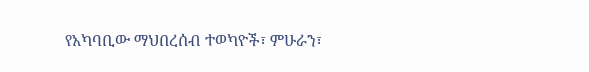የአካባቢው ማህበረሰብ ተወካዮች፣ ምሁራን፣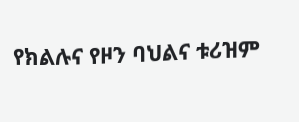የክልሉና የዞን ባህልና ቱሪዝም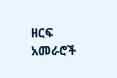ዘርፍ አመራሮች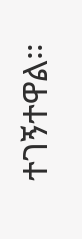ተገኝተዋል።